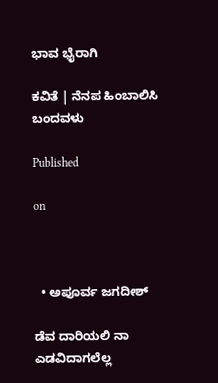ಭಾವ ಭೈರಾಗಿ

ಕವಿತೆ | ನೆನಪ ಹಿಂಬಾಲಿಸಿ ಬಂದವಳು

Published

on



  • ಅಪೂರ್ವ ಜಗದೀಶ್

ಡೆವ ದಾರಿಯಲಿ ನಾ ಎಡವಿದಾಗಲೆಲ್ಲ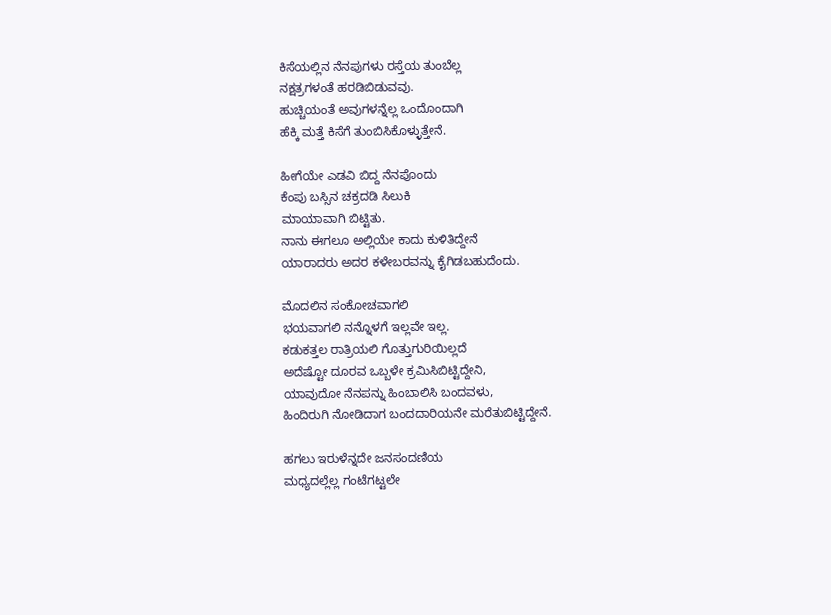ಕಿಸೆಯಲ್ಲಿನ ನೆನಪುಗಳು ರಸ್ತೆಯ ತುಂಬೆಲ್ಲ
ನಕ್ಷತ್ರಗಳಂತೆ ಹರಡಿಬಿಡುವವು.
ಹುಚ್ಚಿಯಂತೆ ಅವುಗಳನ್ನೆಲ್ಲ ಒಂದೊಂದಾಗಿ
ಹೆಕ್ಕಿ ಮತ್ತೆ ಕಿಸೆಗೆ ತುಂಬಿಸಿಕೊಳ್ಳುತ್ತೇನೆ.

ಹೀಗೆಯೇ ಎಡವಿ ಬಿದ್ದ ನೆನಪೊಂದು
ಕೆಂಪು ಬಸ್ಸಿನ ಚಕ್ರದಡಿ ಸಿಲುಕಿ
ಮಾಯಾವಾಗಿ ಬಿಟ್ಟಿತು.
ನಾನು ಈಗಲೂ ಅಲ್ಲಿಯೇ ಕಾದು ಕುಳಿತಿದ್ದೇನೆ
ಯಾರಾದರು ಅದರ ಕಳೇಬರವನ್ನು ಕೈಗಿಡಬಹುದೆಂದು.

ಮೊದಲಿನ ಸಂಕೋಚವಾಗಲಿ
ಭಯವಾಗಲಿ ನನ್ನೊಳಗೆ ಇಲ್ಲವೇ ಇಲ್ಲ.
ಕಡುಕತ್ತಲ ರಾತ್ರಿಯಲಿ ಗೊತ್ತುಗುರಿಯಿಲ್ಲದೆ
ಅದೆಷ್ಟೋ ದೂರವ ಒಬ್ಬಳೇ ಕ್ರಮಿಸಿಬಿಟ್ಟಿದ್ದೇನಿ,
ಯಾವುದೋ ನೆನಪನ್ನು ಹಿಂಬಾಲಿಸಿ ಬಂದವಳು,
ಹಿಂದಿರುಗಿ ನೋಡಿದಾಗ ಬಂದದಾರಿಯನೇ ಮರೆತುಬಿಟ್ಟಿದ್ದೇನೆ.

ಹಗಲು ಇರುಳೆನ್ನದೇ ಜನಸಂದಣಿಯ
ಮಧ್ಯದಲ್ಲೆಲ್ಲ ಗಂಟೆಗಟ್ಟಲೇ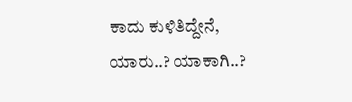ಕಾದು ಕುಳಿತಿದ್ದೇನೆ,
ಯಾರು..? ಯಾಕಾಗಿ..?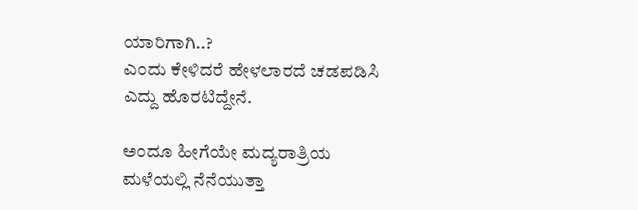ಯಾರಿಗಾಗಿ..?
ಎಂದು ಕೇಳಿದರೆ ಹೇಳಲಾರದೆ ಚಡಪಡಿಸಿ
ಎದ್ದು ಹೊರಟಿದ್ದೇನೆ.

ಅಂದೂ ಹೀಗೆಯೇ ಮದ್ಯರಾತ್ರಿಯ
ಮಳೆಯಲ್ಲಿ ನೆನೆಯುತ್ತಾ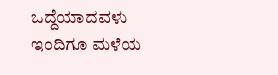ಒದ್ದೆಯಾದವಳು
ಇಂದಿಗೂ ಮಳೆಯ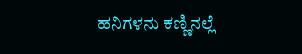ಹನಿಗಳನು ಕಣ್ಣಿನಲ್ಲೆ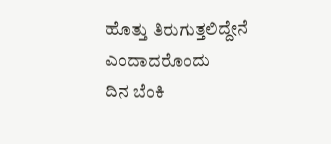ಹೊತ್ತು ತಿರುಗುತ್ತಲಿದ್ದೇನೆ ಎಂದಾದರೊಂದು
ದಿನ ಬೆಂಕಿ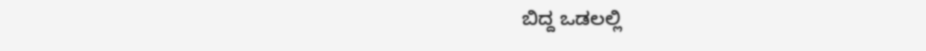ಬಿದ್ದ ಒಡಲಲ್ಲಿ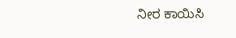ನೀರ ಕಾಯಿಸಿ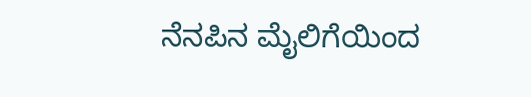ನೆನಪಿನ ಮೈಲಿಗೆಯಿಂದ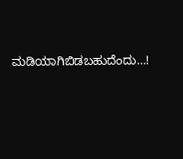ಮಡಿಯಾಗಿಬಿಡಬಹುದೆಂದು…!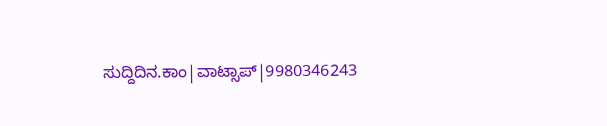ಸುದ್ದಿದಿನ.ಕಾಂ|ವಾಟ್ಸಾಪ್|9980346243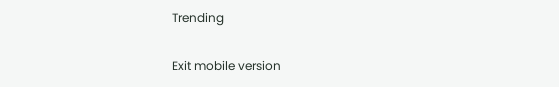Trending

Exit mobile version